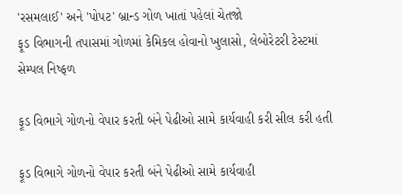'રસમલાઈ' અને 'પોપટ' બ્રાન્ડ ગોળ ખાતાં પહેલાં ચેતજો
ફૂડ વિભાગની તપાસમાં ગોળમાં કેમિકલ હોવાનો ખુલાસો, લેબોરેટરી ટેસ્ટમાં સેમ્પલ નિષ્ફળ

ફૂડ વિભાગે ગોળનો વેપાર કરતી બંને પેઢીઓ સામે કાર્યવાહી કરી સીલ કરી હતી

ફૂડ વિભાગે ગોળનો વેપાર કરતી બંને પેઢીઓ સામે કાર્યવાહી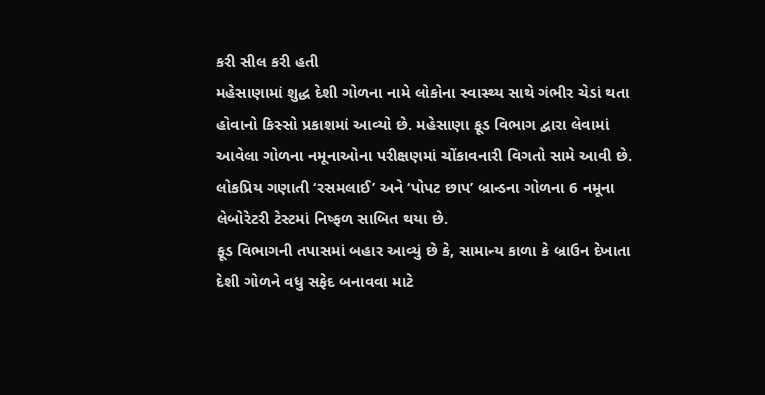કરી સીલ કરી હતી
મહેસાણામાં શુદ્ધ દેશી ગોળના નામે લોકોના સ્વાસ્થ્ય સાથે ગંભીર ચેડાં થતા હોવાનો કિસ્સો પ્રકાશમાં આવ્યો છે. મહેસાણા ફૂડ વિભાગ દ્વારા લેવામાં આવેલા ગોળના નમૂનાઓના પરીક્ષણમાં ચોંકાવનારી વિગતો સામે આવી છે. લોકપ્રિય ગણાતી ‘રસમલાઈ’ અને ‘પોપટ છાપ’ બ્રાન્ડના ગોળના 6 નમૂના લેબોરેટરી ટેસ્ટમાં નિષ્ફળ સાબિત થયા છે.
ફૂડ વિભાગની તપાસમાં બહાર આવ્યું છે કે, સામાન્ય કાળા કે બ્રાઉન દેખાતા દેશી ગોળને વધુ સફેદ બનાવવા માટે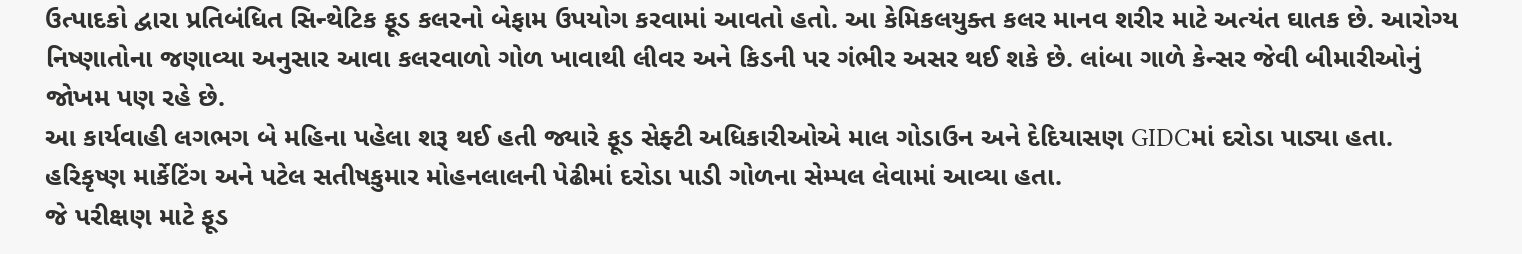ઉત્પાદકો દ્વારા પ્રતિબંધિત સિન્થેટિક ફૂડ કલરનો બેફામ ઉપયોગ કરવામાં આવતો હતો. આ કેમિકલયુક્ત કલર માનવ શરીર માટે અત્યંત ઘાતક છે. આરોગ્ય નિષ્ણાતોના જણાવ્યા અનુસાર આવા કલરવાળો ગોળ ખાવાથી લીવર અને કિડની પર ગંભીર અસર થઈ શકે છે. લાંબા ગાળે કેન્સર જેવી બીમારીઓનું જોખમ પણ રહે છે.
આ કાર્યવાહી લગભગ બે મહિના પહેલા શરૂ થઈ હતી જ્યારે ફૂડ સેફ્ટી અધિકારીઓએ માલ ગોડાઉન અને દેદિયાસણ GIDCમાં દરોડા પાડ્યા હતા. હરિકૃષ્ણ માર્કેટિંગ અને પટેલ સતીષકુમાર મોહનલાલની પેઢીમાં દરોડા પાડી ગોળના સેમ્પલ લેવામાં આવ્યા હતા.
જે પરીક્ષણ માટે ફૂડ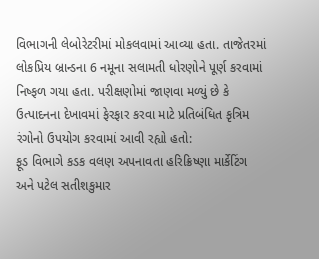વિભાગની લેબોરેટરીમાં મોકલવામાં આવ્યા હતા. તાજેતરમાં લોકપ્રિય બ્રાન્ડના 6 નમૂના સલામતી ધોરણોને પૂર્ણ કરવામાં નિષ્ફળ ગયા હતા. પરીક્ષણોમાં જાણવા મળ્યું છે કે ઉત્પાદનના દેખાવમાં ફેરફાર કરવા માટે પ્રતિબંધિત કૃત્રિમ રંગોનો ઉપયોગ કરવામાં આવી રહ્યો હતો:
ફૂડ વિભાગે કડક વલણ અપનાવતા હરિક્રિષ્ણા માર્કેટિંગ અને પટેલ સતીશકુમાર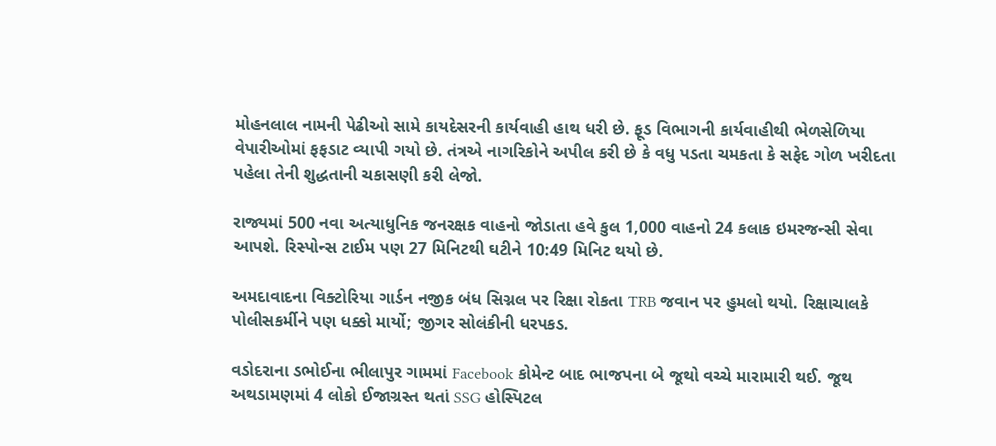મોહનલાલ નામની પેઢીઓ સામે કાયદેસરની કાર્યવાહી હાથ ધરી છે. ફૂડ વિભાગની કાર્યવાહીથી ભેળસેળિયા વેપારીઓમાં ફફડાટ વ્યાપી ગયો છે. તંત્રએ નાગરિકોને અપીલ કરી છે કે વધુ પડતા ચમકતા કે સફેદ ગોળ ખરીદતા પહેલા તેની શુદ્ધતાની ચકાસણી કરી લેજો.

રાજ્યમાં 500 નવા અત્યાધુનિક જનરક્ષક વાહનો જોડાતા હવે કુલ 1,000 વાહનો 24 કલાક ઇમરજન્સી સેવા આપશે. રિસ્પોન્સ ટાઈમ પણ 27 મિનિટથી ઘટીને 10:49 મિનિટ થયો છે.

અમદાવાદના વિક્ટોરિયા ગાર્ડન નજીક બંધ સિગ્નલ પર રિક્ષા રોકતા TRB જવાન પર હુમલો થયો. રિક્ષાચાલકે પોલીસકર્મીને પણ ધક્કો માર્યો; જીગર સોલંકીની ધરપકડ.

વડોદરાના ડભોઈના ભીલાપુર ગામમાં Facebook કોમેન્ટ બાદ ભાજપના બે જૂથો વચ્ચે મારામારી થઈ. જૂથ અથડામણમાં 4 લોકો ઈજાગ્રસ્ત થતાં SSG હોસ્પિટલ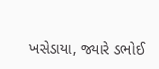ખસેડાયા, જ્યારે ડભોઈ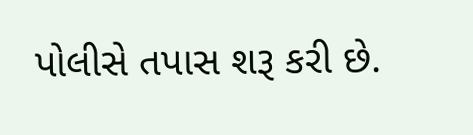પોલીસે તપાસ શરૂ કરી છે.